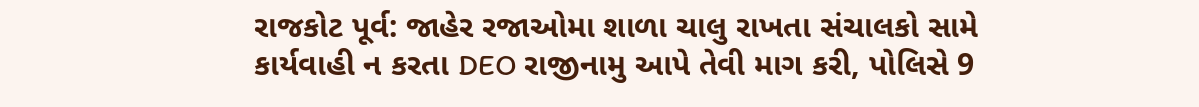રાજકોટ પૂર્વ: જાહેર રજાઓમા શાળા ચાલુ રાખતા સંચાલકો સામે કાર્યવાહી ન કરતા DEO રાજીનામુ આપે તેવી માગ કરી, પોલિસે 9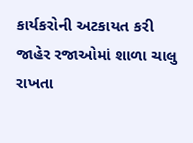કાર્યકરોની અટકાયત કરી
જાહેર રજાઓમાં શાળા ચાલુ રાખતા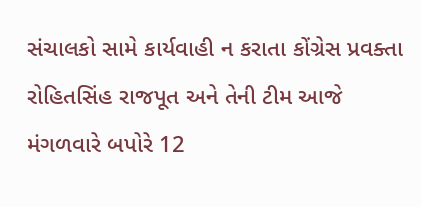સંચાલકો સામે કાર્યવાહી ન કરાતા કોંગ્રેસ પ્રવક્તા રોહિતસિંહ રાજપૂત અને તેની ટીમ આજે મંગળવારે બપોરે 12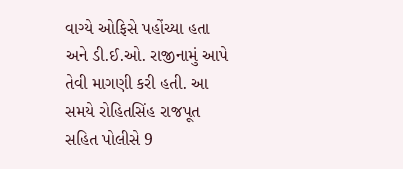વાગ્યે ઓફિસે પહોંચ્યા હતા અને ડી.ઈ.ઓ. રાજીનામું આપે તેવી માગણી કરી હતી. આ સમયે રોહિતસિંહ રાજપૂત સહિત પોલીસે 9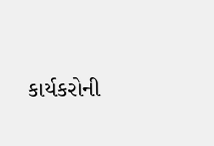કાર્યકરોની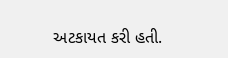અટકાયત કરી હતી.